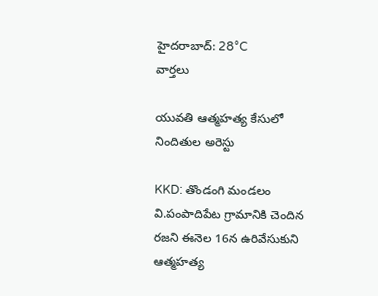హైదరాబాద్: 28°C
వార్తలు

యువతి ఆత్మహత్య కేసులో నిందితుల అరెస్టు

KKD: తొండంగి మండలం వి.పంపాదిపేట గ్రామానికి చెందిన రజని ఈనెల 16న ఉరివేసుకుని ఆత్మహత్య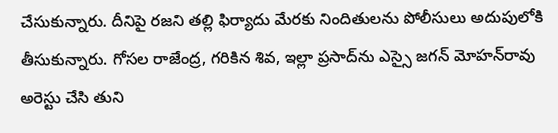చేసుకున్నారు. దీనిపై రజని తల్లి ఫిర్యాదు మేరకు నిందితులను పోలీసులు అదుపులోకి తీసుకున్నారు. గోసల రాజేంద్ర, గరికిన శివ, ఇల్లా ప్రసాద్‌ను ఎస్సై జగన్ మోహన్‌రావు అరెస్టు చేసి తుని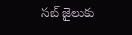సబ్ జైలుకు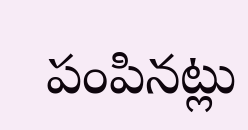పంపినట్లు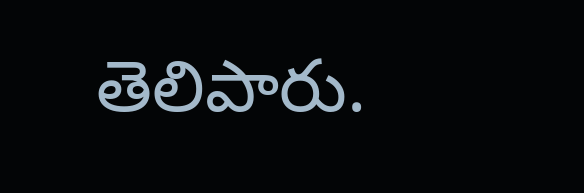తెలిపారు.